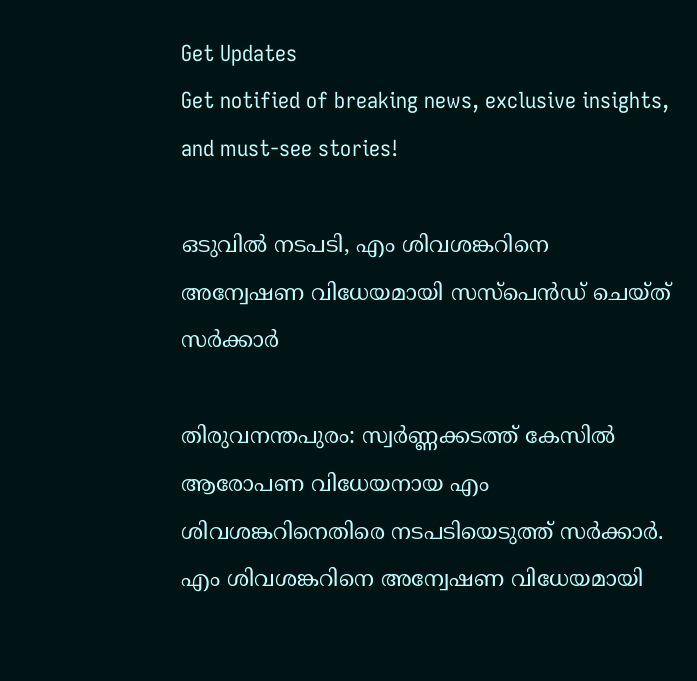Get Updates
Get notified of breaking news, exclusive insights, and must-see stories!

ഒടുവിൽ നടപടി, എം ശിവശങ്കറിനെ അന്വേഷണ വിധേയമായി സസ്പെൻഡ് ചെയ്ത് സർക്കാർ

തിരുവനന്തപുരം: സ്വർണ്ണക്കടത്ത് കേസിൽ ആരോപണ വിധേയനായ എം ശിവശങ്കറിനെതിരെ നടപടിയെടുത്ത് സർക്കാർ. എം ശിവശങ്കറിനെ അന്വേഷണ വിധേയമായി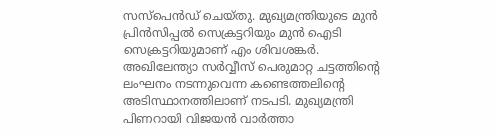സസ്പെൻഡ് ചെയ്തു. മുഖ്യമന്ത്രിയുടെ മുൻ പ്രിൻസിപ്പൽ സെക്രട്ടറിയും മുൻ ഐടി സെക്രട്ടറിയുമാണ് എം ശിവശങ്കർ. അഖിലേന്ത്യാ സർവ്വീസ് പെരുമാറ്റ ചട്ടത്തിന്റെ ലംഘനം നടന്നുവെന്ന കണ്ടെത്തലിന്റെ അടിസ്ഥാനത്തിലാണ് നടപടി. മുഖ്യമന്ത്രി പിണറായി വിജയൻ വാർത്താ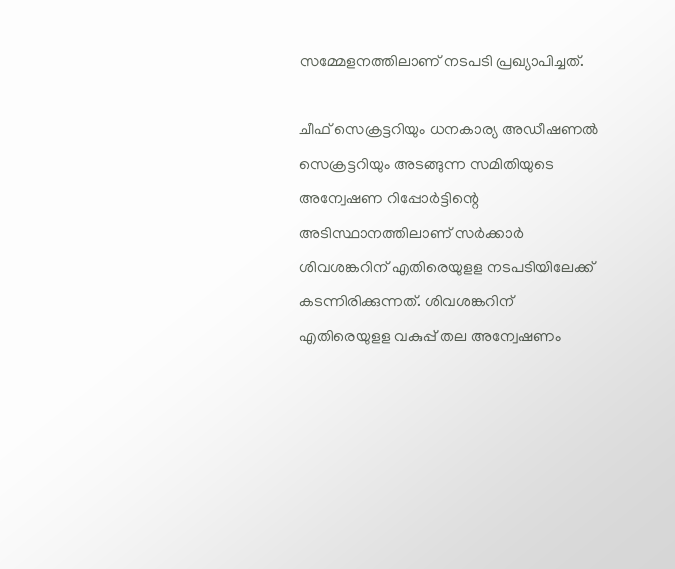സമ്മേളനത്തിലാണ് നടപടി പ്രഖ്യാപിച്ചത്.

ചീഫ് സെക്രട്ടറിയും ധനകാര്യ അഡീഷണല്‍ സെക്രട്ടറിയും അടങ്ങുന്ന സമിതിയുടെ അന്വേഷണ റിപ്പോർട്ടിന്റെ അടിസ്ഥാനത്തിലാണ് സർക്കാർ ശിവശങ്കറിന് എതിരെയുളള നടപടിയിലേക്ക് കടന്നിരിക്കുന്നത്. ശിവശങ്കറിന് എതിരെയുളള വകുപ്പ് തല അന്വേഷണം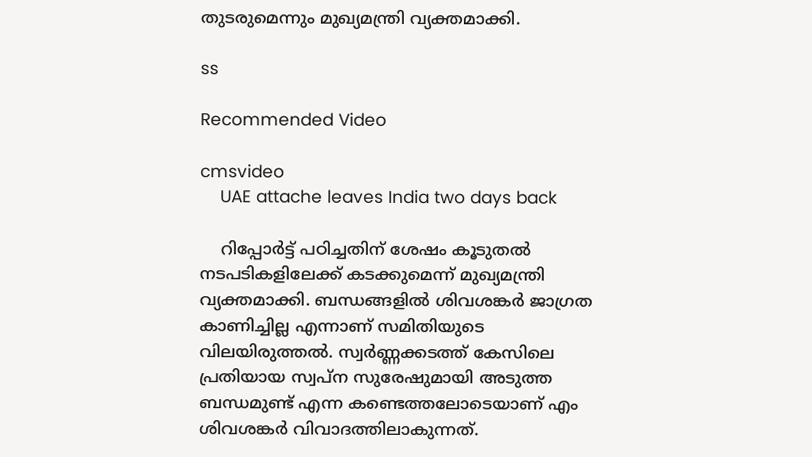തുടരുമെന്നും മുഖ്യമന്ത്രി വ്യക്തമാക്കി.

ss

Recommended Video

cmsvideo
    UAE attache leaves India two days back

    റിപ്പോര്‍ട്ട് പഠിച്ചതിന് ശേഷം കൂടുതല്‍ നടപടികളിലേക്ക് കടക്കുമെന്ന് മുഖ്യമന്ത്രി വ്യക്തമാക്കി. ബന്ധങ്ങളില്‍ ശിവശങ്കര്‍ ജാഗ്രത കാണിച്ചില്ല എന്നാണ് സമിതിയുടെ വിലയിരുത്തല്‍. സ്വര്‍ണ്ണക്കടത്ത് കേസിലെ പ്രതിയായ സ്വപ്‌ന സുരേഷുമായി അടുത്ത ബന്ധമുണ്ട് എന്ന കണ്ടെത്തലോടെയാണ് എം ശിവശങ്കര്‍ വിവാദത്തിലാകുന്നത്.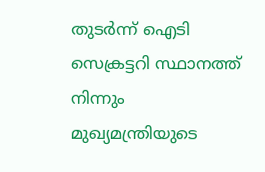തുടര്‍ന്ന് ഐടി സെക്രട്ടറി സ്ഥാനത്ത് നിന്നും മുഖ്യമന്ത്രിയുടെ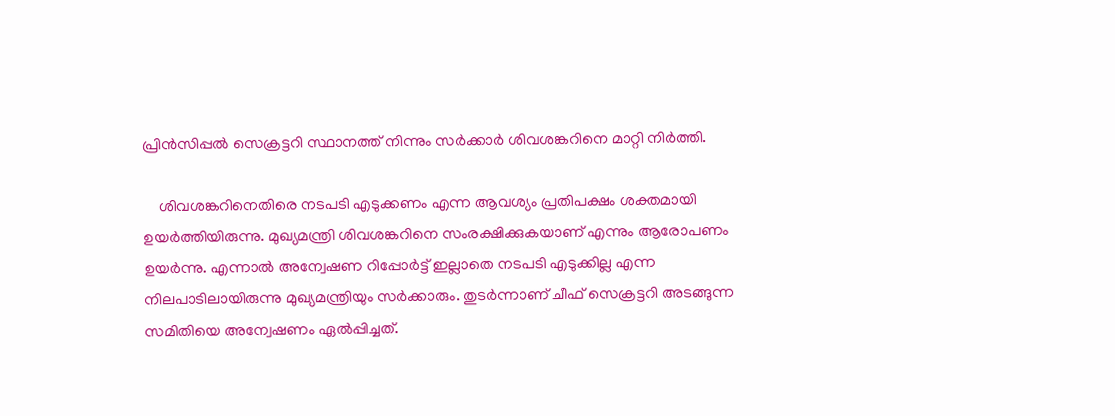പ്രിന്‍സിപ്പല്‍ സെക്രട്ടറി സ്ഥാനത്ത് നിന്നും സര്‍ക്കാര്‍ ശിവശങ്കറിനെ മാറ്റി നിര്‍ത്തി.

    ശിവശങ്കറിനെതിരെ നടപടി എടുക്കണം എന്ന ആവശ്യം പ്രതിപക്ഷം ശക്തമായി ഉയര്‍ത്തിയിരുന്നു. മുഖ്യമന്ത്രി ശിവശങ്കറിനെ സംരക്ഷിക്കുകയാണ് എന്നും ആരോപണം ഉയര്‍ന്നു. എന്നാല്‍ അന്വേഷണ റിപ്പോര്‍ട്ട് ഇല്ലാതെ നടപടി എടുക്കില്ല എന്ന നിലപാടിലായിരുന്നു മുഖ്യമന്ത്രിയും സര്‍ക്കാരും. തുടര്‍ന്നാണ് ചീഫ് സെക്രട്ടറി അടങ്ങുന്ന സമിതിയെ അന്വേഷണം ഏല്‍പ്പിച്ചത്.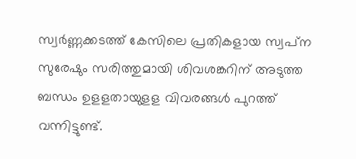സ്വര്‍ണ്ണക്കടത്ത് കേസിലെ പ്രതികളായ സ്വപ്‌ന സുരേഷും സരിത്തുമായി ശിവശങ്കറിന് അടുത്ത ബന്ധം ഉളളതായുളള വിവരങ്ങള്‍ പുറത്ത് വന്നിട്ടുണ്ട്.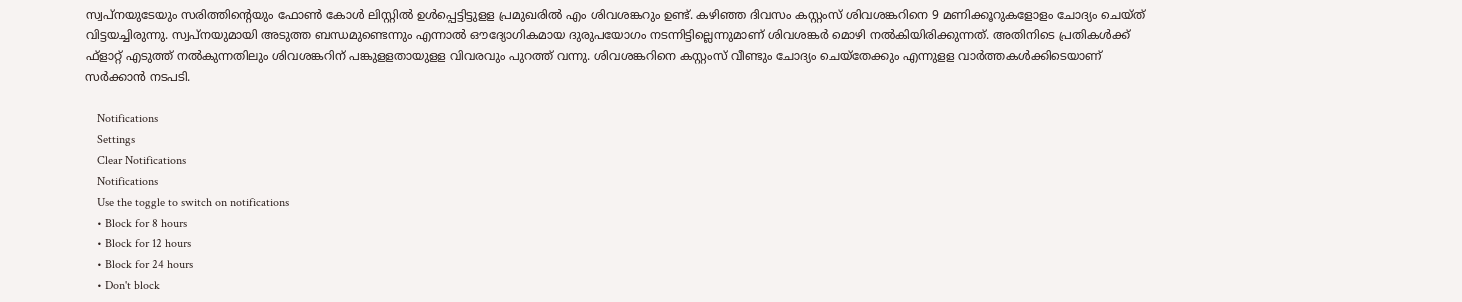സ്വപ്‌നയുടേയും സരിത്തിന്റെയും ഫോണ്‍ കോള്‍ ലിസ്റ്റില്‍ ഉള്‍പ്പെട്ടിട്ടുളള പ്രമുഖരില്‍ എം ശിവശങ്കറും ഉണ്ട്. കഴിഞ്ഞ ദിവസം കസ്റ്റംസ് ശിവശങ്കറിനെ 9 മണിക്കൂറുകളോളം ചോദ്യം ചെയ്ത് വിട്ടയച്ചിരുന്നു. സ്വപ്‌നയുമായി അടുത്ത ബന്ധമുണ്ടെന്നും എന്നാല്‍ ഔദ്യോഗികമായ ദുരുപയോഗം നടന്നിട്ടില്ലെന്നുമാണ് ശിവശങ്കര്‍ മൊഴി നല്‍കിയിരിക്കുന്നത്. അതിനിടെ പ്രതികള്‍ക്ക് ഫ്‌ളാറ്റ് എടുത്ത് നല്‍കുന്നതിലും ശിവശങ്കറിന് പങ്കുളളതായുളള വിവരവും പുറത്ത് വന്നു. ശിവശങ്കറിനെ കസ്റ്റംസ് വീണ്ടും ചോദ്യം ചെയ്‌തേക്കും എന്നുളള വാര്‍ത്തകള്‍ക്കിടെയാണ് സര്‍ക്കാന്‍ നടപടി.

    Notifications
    Settings
    Clear Notifications
    Notifications
    Use the toggle to switch on notifications
    • Block for 8 hours
    • Block for 12 hours
    • Block for 24 hours
    • Don't block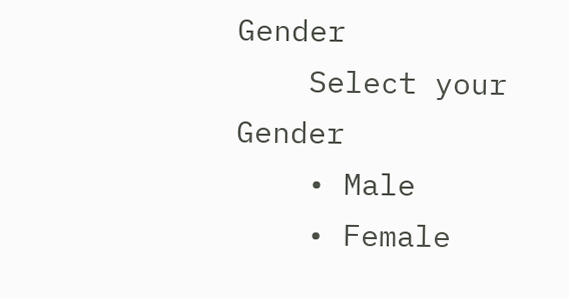Gender
    Select your Gender
    • Male
    • Female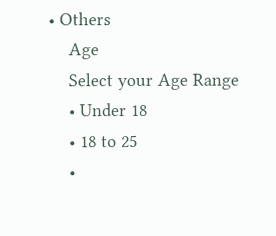• Others
    Age
    Select your Age Range
    • Under 18
    • 18 to 25
    •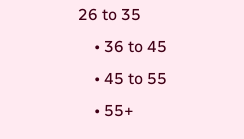26 to 35
    • 36 to 45
    • 45 to 55
    • 55+